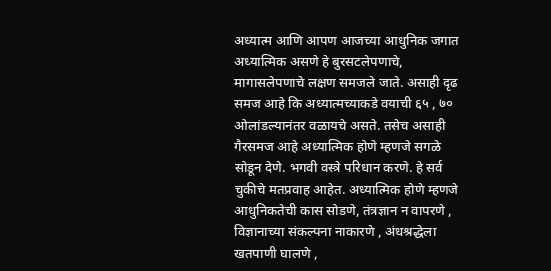अध्यात्म आणि आपण आजच्या आधुनिक जगात अध्यात्मिक असणे हे बुरसटलेपणाचे, मागासलेपणाचे लक्षण समजले जाते. असाही दृढ समज आहे कि अध्यात्मच्याकडे वयाची ६५ , ७० ओलांडल्यानंतर वळायचे असते. तसेच असाही गैरसमज आहे अध्यात्मिक होणे म्हणजे सगळे सोडून देणे. भगवी वस्त्रे परिधान करणे. हे सर्व चुकीचे मतप्रवाह आहेत. अध्यात्मिक होणे म्हणजे आधुनिकतेची कास सोडणे, तंत्रज्ञान न वापरणे , विज्ञानाच्या संकल्पना नाकारणे , अंधश्रद्धेला खतपाणी घालणे ,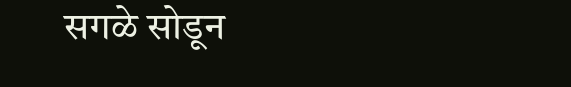सगळे सोडून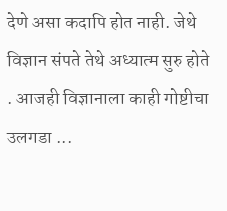देणे असा कदापि होत नाही. जेथे विज्ञान संपते तेथे अध्यात्म सुरु होते . आजही विज्ञानाला काही गोष्टीचा उलगडा ...